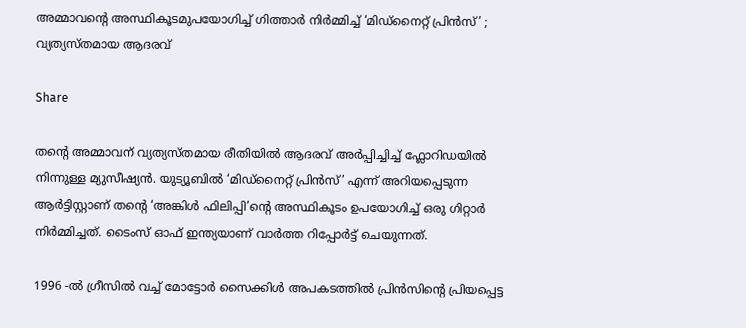അമ്മാവൻ്റെ അസ്ഥികൂടമുപയോഗിച്ച് ഗിത്താർ നിർമ്മിച്ച് ‘മിഡ്‌നൈറ്റ് പ്രിൻസ്’ ; വ്യത്യസ്തമായ ആദരവ്

Share

തന്റെ അമ്മാവന് വ്യത്യസ്തമായ രീതിയിൽ ആദരവ് അർപ്പിച്ചിച്ച് ഫ്ലോറിഡയിൽ നിന്നുള്ള മ്യുസീഷ്യൻ. യുട്യൂബിൽ ‘മിഡ്‌നൈറ്റ് പ്രിൻസ്’ എന്ന് അറിയപ്പെടുന്ന ആർട്ടിസ്റ്റാണ് തൻ്റെ ‘അങ്കിൾ ഫിലിപ്പി’ൻ്റെ അസ്ഥികൂടം ഉപയോഗിച്ച് ഒരു ഗിറ്റാർ നിർമ്മിച്ചത്. ടൈംസ് ഓഫ് ഇന്ത്യയാണ് വാർത്ത റിപ്പോർട്ട് ചെയുന്നത്.

1996 -ൽ ഗ്രീസിൽ വച്ച് മോട്ടോർ സൈക്കിൾ അപകടത്തിൽ പ്രിൻസിന്റെ പ്രിയപ്പെട്ട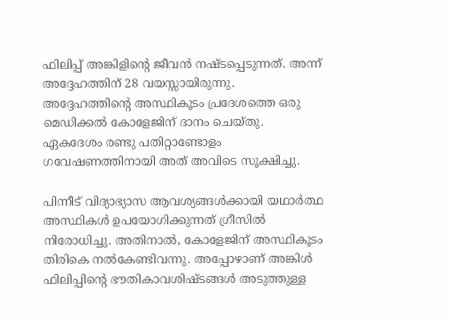ഫിലിപ്പ് അങ്കിളിൻ്റെ ജീവൻ നഷ്ടപ്പെടുന്നത്. അന്ന് അദ്ദേഹത്തിന് 28 വയസ്സായിരുന്നു. അദ്ദേഹത്തിൻ്റെ അസ്ഥികൂടം പ്രദേശത്തെ ഒരു മെഡിക്കൽ കോളേജിന് ദാനം ചെയ്തു. ഏകദേശം രണ്ടു പതിറ്റാണ്ടോളം ഗവേഷണത്തിനായി അത് അവിടെ സൂക്ഷിച്ചു.

പിന്നീട് വിദ്യാഭ്യാസ ആവശ്യങ്ങൾക്കായി യഥാർത്ഥ അസ്ഥികൾ ഉപയോഗിക്കുന്നത് ഗ്രീസിൽ നിരോധിച്ചു. അതിനാൽ, കോളേജിന് അസ്ഥികൂടം തിരികെ നൽകേണ്ടിവന്നു. അപ്പോഴാണ് അങ്കിൾ ഫിലിപ്പിൻ്റെ ഭൗതികാവശിഷ്ടങ്ങൾ അടുത്തുള്ള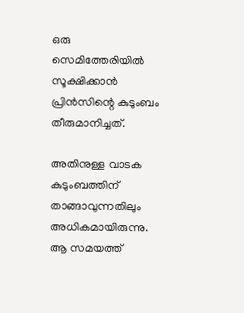ഒരു സെമിത്തേരിയിൽ സൂക്ഷിക്കാൻ പ്രിൻസിന്റെ കുടുംബം തീരുമാനിച്ചത്.

അതിനുള്ള വാടക കുടുംബത്തിന് താങ്ങാവുന്നതിലും അധികമായിരുന്നു. ആ സമയത്ത്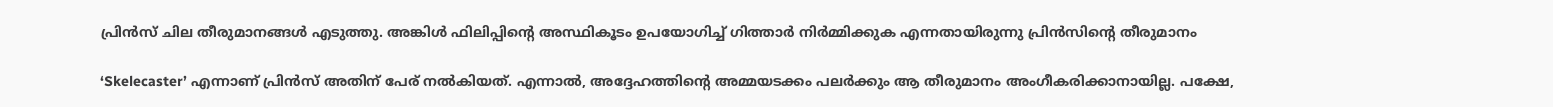പ്രിൻസ് ചില തീരുമാനങ്ങൾ എടുത്തു. അങ്കിൾ ഫിലിപ്പിന്റെ അസ്ഥികൂടം ഉപയോഗിച്ച് ഗിത്താർ നിർമ്മിക്കുക എന്നതായിരുന്നു പ്രിൻസിന്റെ തീരുമാനം

‘Skelecaster’ എന്നാണ് പ്രിൻസ് അതിന് പേര് നൽകിയത്. എന്നാൽ, അദ്ദേഹത്തിന്റെ അമ്മയടക്കം പലർക്കും ആ തീരുമാനം അംഗീകരിക്കാനായില്ല. പക്ഷേ,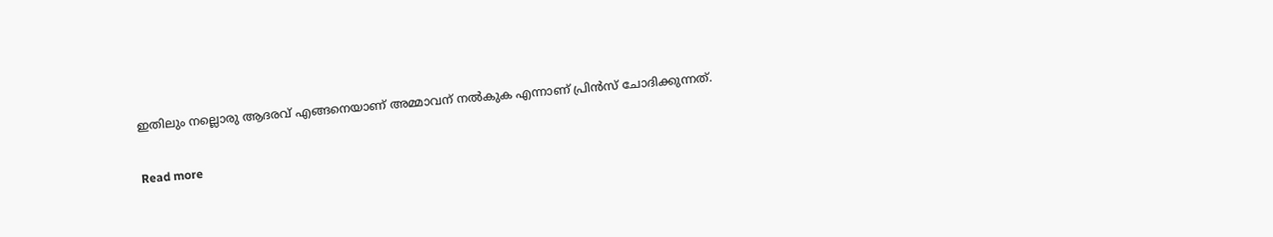ഇതിലും നല്ലൊരു ആദരവ് എങ്ങനെയാണ് അമ്മാവന് നൽകുക എന്നാണ് പ്രിൻസ് ചോദിക്കുന്നത്.

Read more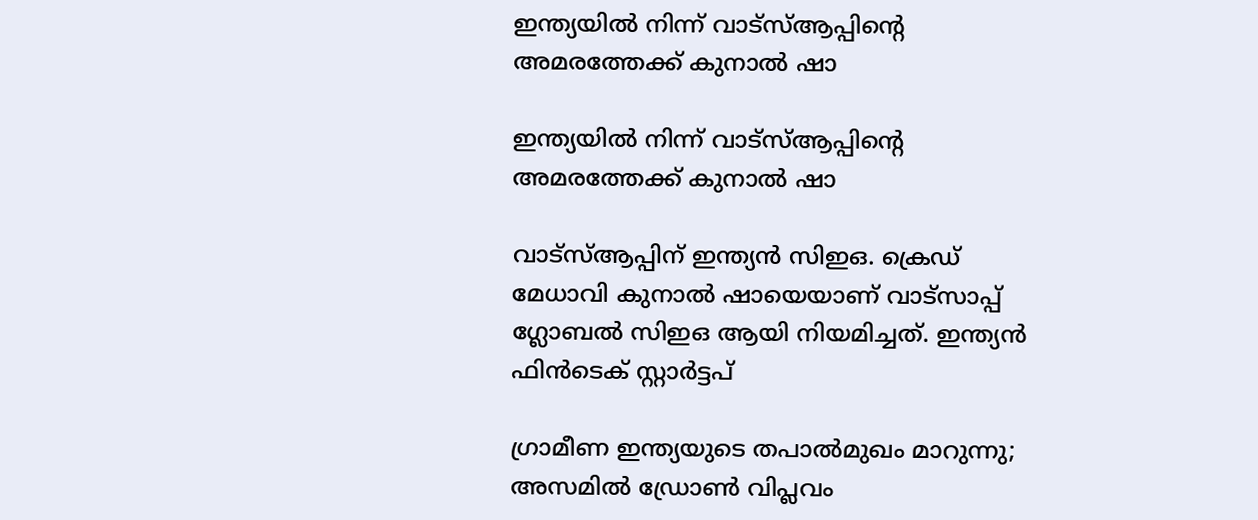ഇന്ത്യയിൽ നിന്ന് വാട്സ്ആപ്പിന്റെ അമരത്തേക്ക് കുനാൽ ഷാ

ഇന്ത്യയിൽ നിന്ന് വാട്സ്ആപ്പിന്റെ അമരത്തേക്ക് കുനാൽ ഷാ

വാട്സ്ആപ്പിന് ഇന്ത്യൻ സിഇഒ. ക്രെഡ് മേധാവി കുനാൽ ഷായെയാണ് വാട്സാപ്പ് ഗ്ലോബൽ സിഇഒ ആയി നിയമിച്ചത്. ഇന്ത്യൻ ഫിൻടെക് സ്റ്റാർട്ടപ്

ഗ്രാമീണ ഇന്ത്യയുടെ തപാൽമുഖം മാറുന്നു; അസമിൽ ഡ്രോൺ വിപ്ലവം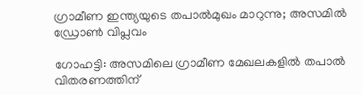ഗ്രാമീണ ഇന്ത്യയുടെ തപാൽമുഖം മാറുന്നു; അസമിൽ ഡ്രോൺ വിപ്ലവം

ഗോഹട്ടി: അസമിലെ ഗ്രാമീണ മേഖലകളിൽ തപാൽ വിതരണത്തിന്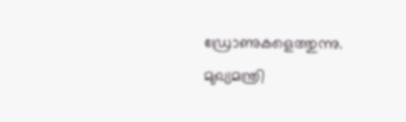ഡ്രോണുകളെത്തുന്നു. മുഖ്യമന്ത്രി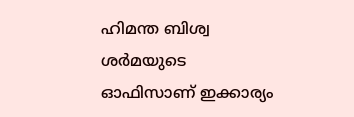ഹിമന്ത ബിശ്വ ശർമയുടെ ഓഫിസാണ് ഇക്കാര്യം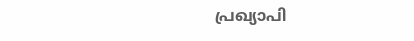പ്രഖ്യാപി